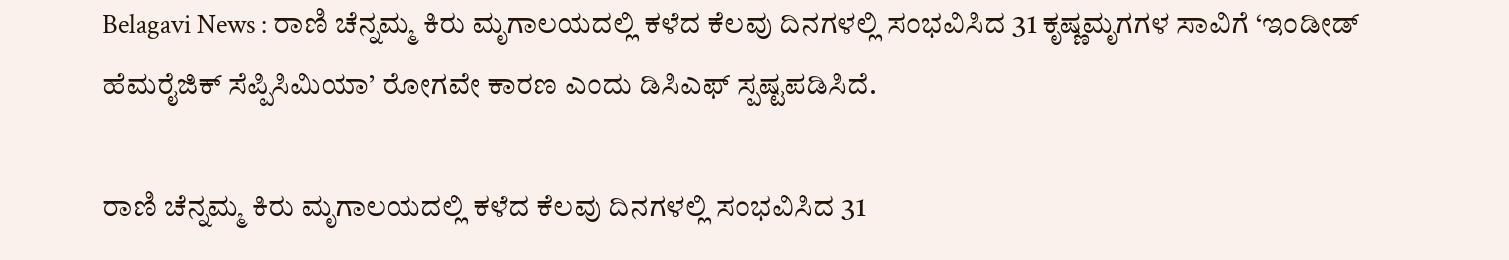Belagavi News : ರಾಣಿ ಚೆನ್ನಮ್ಮ ಕಿರು ಮೃಗಾಲಯದಲ್ಲಿ ಕಳೆದ ಕೆಲವು ದಿನಗಳಲ್ಲಿ ಸಂಭವಿಸಿದ 31 ಕೃಷ್ಣಮೃಗಗಳ ಸಾವಿಗೆ ‘ಇಂಡೀಡ್ ಹೆಮರೈಜಿಕ್ ಸೆಪ್ಪಿಸಿಮಿಯಾ’ ರೋಗವೇ ಕಾರಣ ಎಂದು ಡಿಸಿಎಫ್ ಸ್ಪಷ್ಟಪಡಿಸಿದೆ.

ರಾಣಿ ಚೆನ್ನಮ್ಮ ಕಿರು ಮೃಗಾಲಯದಲ್ಲಿ ಕಳೆದ ಕೆಲವು ದಿನಗಳಲ್ಲಿ ಸಂಭವಿಸಿದ 31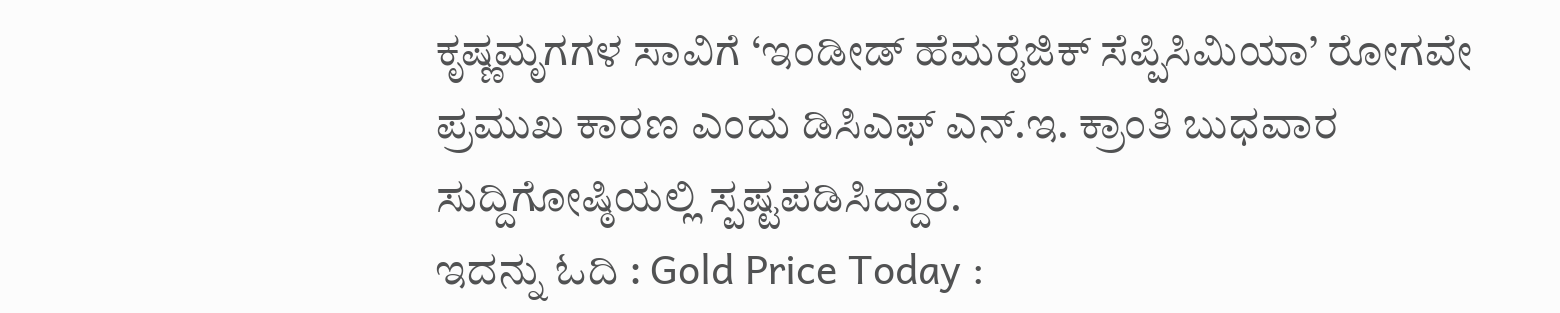ಕೃಷ್ಣಮೃಗಗಳ ಸಾವಿಗೆ ‘ಇಂಡೀಡ್ ಹೆಮರೈಜಿಕ್ ಸೆಪ್ಪಿಸಿಮಿಯಾ’ ರೋಗವೇ ಪ್ರಮುಖ ಕಾರಣ ಎಂದು ಡಿಸಿಎಫ್ ಎನ್.ಇ. ಕ್ರಾಂತಿ ಬುಧವಾರ ಸುದ್ದಿಗೋಷ್ಠಿಯಲ್ಲಿ ಸ್ಪಷ್ಟಪಡಿಸಿದ್ದಾರೆ.
ಇದನ್ನು ಓದಿ : Gold Price Today :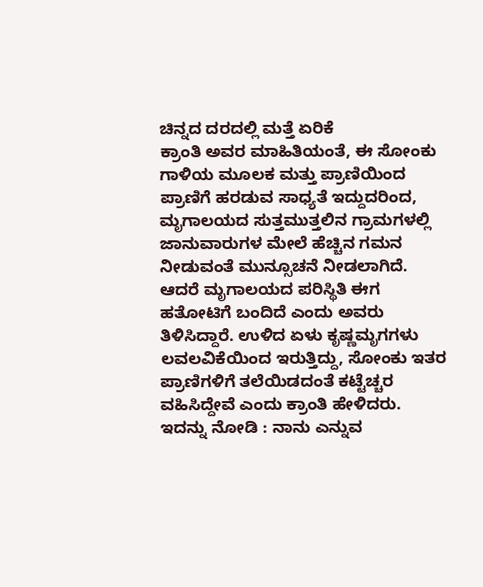ಚಿನ್ನದ ದರದಲ್ಲಿ ಮತ್ತೆ ಏರಿಕೆ
ಕ್ರಾಂತಿ ಅವರ ಮಾಹಿತಿಯಂತೆ, ಈ ಸೋಂಕು ಗಾಳಿಯ ಮೂಲಕ ಮತ್ತು ಪ್ರಾಣಿಯಿಂದ ಪ್ರಾಣಿಗೆ ಹರಡುವ ಸಾಧ್ಯತೆ ಇದ್ದುದರಿಂದ, ಮೃಗಾಲಯದ ಸುತ್ತಮುತ್ತಲಿನ ಗ್ರಾಮಗಳಲ್ಲಿ ಜಾನುವಾರುಗಳ ಮೇಲೆ ಹೆಚ್ಚಿನ ಗಮನ ನೀಡುವಂತೆ ಮುನ್ಸೂಚನೆ ನೀಡಲಾಗಿದೆ.
ಆದರೆ ಮೃಗಾಲಯದ ಪರಿಸ್ಥಿತಿ ಈಗ ಹತೋಟಿಗೆ ಬಂದಿದೆ ಎಂದು ಅವರು ತಿಳಿಸಿದ್ದಾರೆ. ಉಳಿದ ಏಳು ಕೃಷ್ಣಮೃಗಗಳು ಲವಲವಿಕೆಯಿಂದ ಇರುತ್ತಿದ್ದು, ಸೋಂಕು ಇತರ ಪ್ರಾಣಿಗಳಿಗೆ ತಲೆಯಿಡದಂತೆ ಕಟ್ಟೆಚ್ಚರ ವಹಿಸಿದ್ದೇವೆ ಎಂದು ಕ್ರಾಂತಿ ಹೇಳಿದರು.
ಇದನ್ನು ನೋಡಿ : ನಾನು ಎನ್ನುವ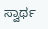ಸ್ವಾರ್ಥ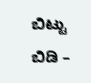ಬಿಟ್ಟು ಬಿಡಿ –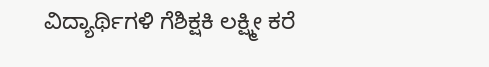ವಿದ್ಯಾರ್ಥಿಗಳಿ ಗೆಶಿಕ್ಷಕಿ ಲಕ್ಷ್ಮೀ ಕರೆ